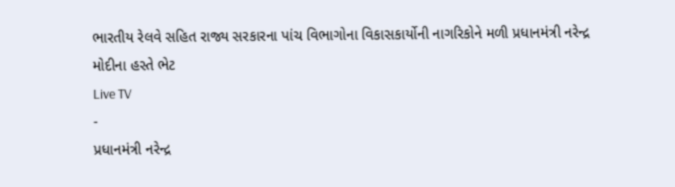ભારતીય રેલવે સહિત રાજ્ય સરકારના પાંચ વિભાગોના વિકાસકાર્યોની નાગરિકોને મળી પ્રધાનમંત્રી નરેન્દ્ર મોદીના હસ્તે ભેટ
Live TV
-
પ્રધાનમંત્રી નરેન્દ્ર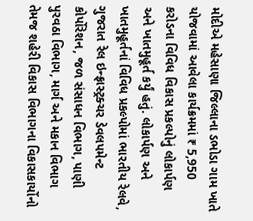મોદીએ મહેસાણા જિલ્લાના ડભોડા ગામ ખાતે યોજવામાં આવેલા કાર્યક્રમમાં ₹ 5,950 કરોડના વિવિધ વિકાસ પ્રકલ્પોનું લોકાર્પણ અને ખાતમુહૂર્ત કર્યું હતું. લોકાર્પણ અને ખાતમુહૂર્તનાં વિવિધ પ્રકલ્પોમાં ભારતીય રેલવે, ગુજરાત રેલ ઇન્ફ્રાસ્ટ્રક્ચર ડેવલપમેન્ટ કોર્પોરેશન, જળ સંસાધન વિભાગ, પાણી પુરવઠા વિભાગ, માર્ગ અને મકાન વિભાગ તેમજ શહેરી વિકાસ વિભાગના વિકાસકાર્યોનો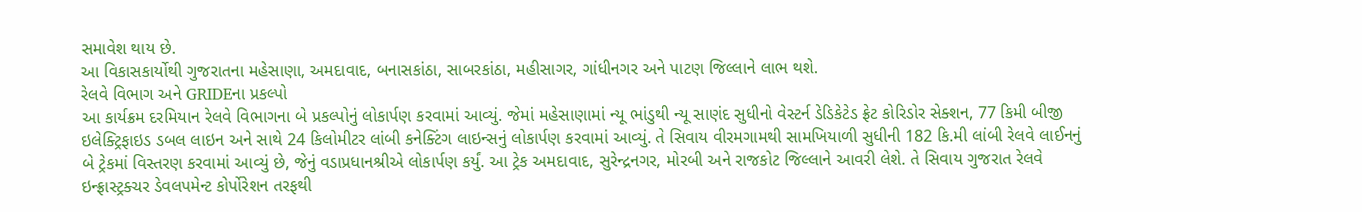સમાવેશ થાય છે.
આ વિકાસકાર્યોથી ગુજરાતના મહેસાણા, અમદાવાદ, બનાસકાંઠા, સાબરકાંઠા, મહીસાગર, ગાંધીનગર અને પાટણ જિલ્લાને લાભ થશે.
રેલવે વિભાગ અને GRIDEના પ્રકલ્પો
આ કાર્યક્રમ દરમિયાન રેલવે વિભાગના બે પ્રકલ્પોનું લોકાર્પણ કરવામાં આવ્યું. જેમાં મહેસાણામાં ન્યૂ ભાંડુથી ન્યૂ સાણંદ સુધીનો વેસ્ટર્ન ડેડિકેટેડ ફ્રેટ કોરિડોર સેક્શન, 77 કિમી બીજી ઇલેક્ટ્રિફાઇડ ડબલ લાઇન અને સાથે 24 કિલોમીટર લાંબી કનેક્ટિંગ લાઇન્સનું લોકાર્પણ કરવામાં આવ્યું. તે સિવાય વીરમગામથી સામખિયાળી સુધીની 182 કિ.મી લાંબી રેલવે લાઈનનું બે ટ્રેકમાં વિસ્તરણ કરવામાં આવ્યું છે, જેનું વડાપ્રધાનશ્રીએ લોકાર્પણ કર્યું. આ ટ્રેક અમદાવાદ, સુરેન્દ્રનગર, મોરબી અને રાજકોટ જિલ્લાને આવરી લેશે. તે સિવાય ગુજરાત રેલવે ઇન્ફ્રાસ્ટ્રક્ચર ડેવલપમેન્ટ કોર્પોરેશન તરફથી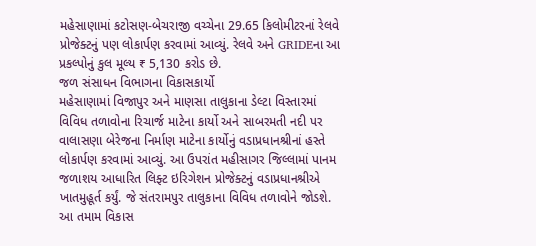મહેસાણામાં કટોસણ-બેચરાજી વચ્ચેના 29.65 કિલોમીટરનાં રેલવે પ્રોજેક્ટનું પણ લોકાર્પણ કરવામાં આવ્યું. રેલવે અને GRIDEના આ પ્રકલ્પોનું કુલ મૂલ્ય ₹ 5,130 કરોડ છે.
જળ સંસાધન વિભાગના વિકાસકાર્યો
મહેસાણામાં વિજાપુર અને માણસા તાલુકાના ડેલ્ટા વિસ્તારમાં વિવિધ તળાવોના રિચાર્જ માટેના કાર્યો અને સાબરમતી નદી પર વાલાસણા બેરેજના નિર્માણ માટેના કાર્યોનું વડાપ્રધાનશ્રીનાં હસ્તે લોકાર્પણ કરવામાં આવ્યું. આ ઉપરાંત મહીસાગર જિલ્લામાં પાનમ જળાશય આધારિત લિફ્ટ ઇરિગેશન પ્રોજેક્ટનું વડાપ્રધાનશ્રીએ ખાતમુહૂર્ત કર્યું. જે સંતરામપુર તાલુકાના વિવિધ તળાવોને જોડશે. આ તમામ વિકાસ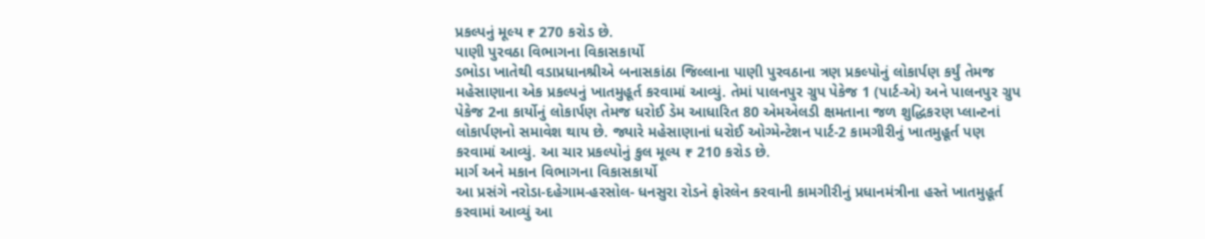પ્રકલ્પનું મૂલ્ય ₹ 270 કરોડ છે.
પાણી પુરવઠા વિભાગના વિકાસકાર્યો
ડભોડા ખાતેથી વડાપ્રધાનશ્રીએ બનાસકાંઠા જિલ્લાના પાણી પુરવઠાના ત્રણ પ્રકલ્પોનું લોકાર્પણ કર્યું તેમજ મહેસાણાના એક પ્રકલ્પનું ખાતમુહૂર્ત કરવામાં આવ્યું. તેમાં પાલનપુર ગ્રુપ પેકેજ 1 (પાર્ટ-એ) અને પાલનપુર ગ્રુપ પેકેજ 2ના કાર્યોનું લોકાર્પણ તેમજ ધરોઈ ડેમ આધારિત 80 એમએલડી ક્ષમતાના જળ શુદ્ધિકરણ પ્લાન્ટનાં લોકાર્પણનો સમાવેશ થાય છે. જ્યારે મહેસાણાનાં ધરોઈ ઓગ્મેન્ટેશન પાર્ટ-2 કામગીરીનું ખાતમુહૂર્ત પણ કરવામાં આવ્યું. આ ચાર પ્રકલ્પોનું કુલ મૂલ્ય ₹ 210 કરોડ છે.
માર્ગ અને મકાન વિભાગના વિકાસકાર્યો
આ પ્રસંગે નરોડા-દહેગામ-હરસોલ- ધનસુરા રોડને ફોરલેન કરવાની કામગીરીનું પ્રધાનમંત્રીના હસ્તે ખાતમુહૂર્ત કરવામાં આવ્યું આ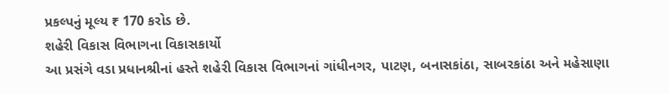પ્રકલ્પનું મૂલ્ય ₹ 170 કરોડ છે.
શહેરી વિકાસ વિભાગના વિકાસકાર્યો
આ પ્રસંગે વડા પ્રધાનશ્રીનાં હસ્તે શહેરી વિકાસ વિભાગનાં ગાંધીનગર, પાટણ, બનાસકાંઠા, સાબરકાંઠા અને મહેસાણા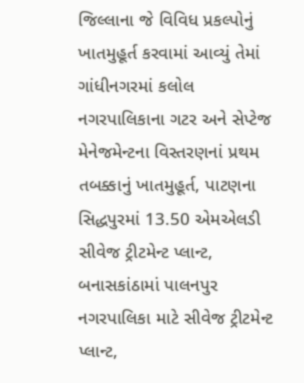જિલ્લાના જે વિવિધ પ્રકલ્પોનું ખાતમુહૂર્ત કરવામાં આવ્યું તેમાં ગાંધીનગરમાં કલોલ નગરપાલિકાના ગટર અને સેપ્ટેજ મેનેજમેન્ટના વિસ્તરણનાં પ્રથમ તબક્કાનું ખાતમુહૂર્ત, પાટણના સિદ્ધપુરમાં 13.50 એમએલડી સીવેજ ટ્રીટમેન્ટ પ્લાન્ટ, બનાસકાંઠામાં પાલનપુર નગરપાલિકા માટે સીવેજ ટ્રીટમેન્ટ પ્લાન્ટ,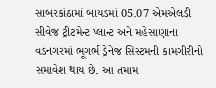સાબરકાંઠામાં બાયડમાં 05.07 એમએલડી સીવેજ ટ્રીટમેન્ટ પ્લાન્ટ અને મહેસાણાના વડનગરમાં ભૂગર્ભ ડ્રેનેજ સિસ્ટમની કામગીરીનો સમાવેશ થાય છે. આ તમામ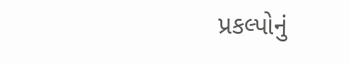પ્રકલ્પોનું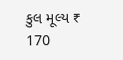કુલ મૂલ્ય ₹ 170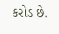કરોડ છે.